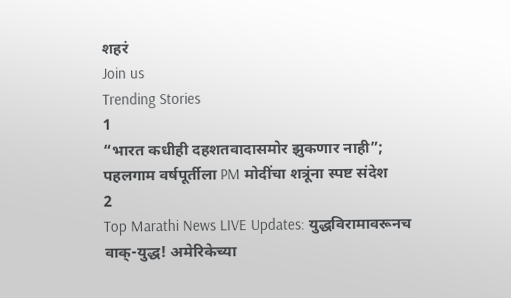शहरं
Join us
Trending Stories
1
“भारत कधीही दहशतवादासमोर झुकणार नाही”; पहलगाम वर्षपूर्तीला PM मोदींचा शत्रूंना स्पष्ट संदेश
2
Top Marathi News LIVE Updates: युद्धविरामावरूनच वाक्-युद्ध! अमेरिकेच्या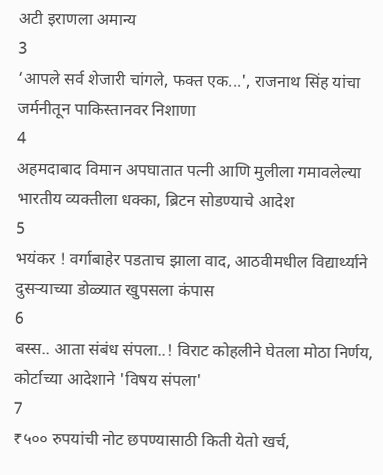अटी इराणला अमान्य
3
‘आपले सर्व शेजारी चांगले, फक्त एक...', राजनाथ सिंह यांचा जर्मनीतून पाकिस्तानवर निशाणा
4
अहमदाबाद विमान अपघातात पत्नी आणि मुलीला गमावलेल्या भारतीय व्यक्तीला धक्का, ब्रिटन सोडण्याचे आदेश
5
भयंकर ! वर्गाबाहेर पडताच झाला वाद, आठवीमधील विद्यार्थ्याने दुसऱ्याच्या डोळ्यात खुपसला कंपास
6
बस्स.. आता संबंध संपला..! विराट कोहलीने घेतला मोठा निर्णय, कोर्टाच्या आदेशाने 'विषय संपला'
7
₹५०० रुपयांची नोट छपण्यासाठी किती येतो खर्च,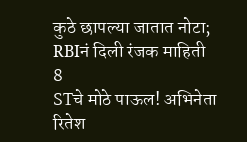कुठे छापल्या जातात नोटा; RBIनं दिली रंजक माहिती
8
STचे मोठे पाऊल! अभिनेता रितेश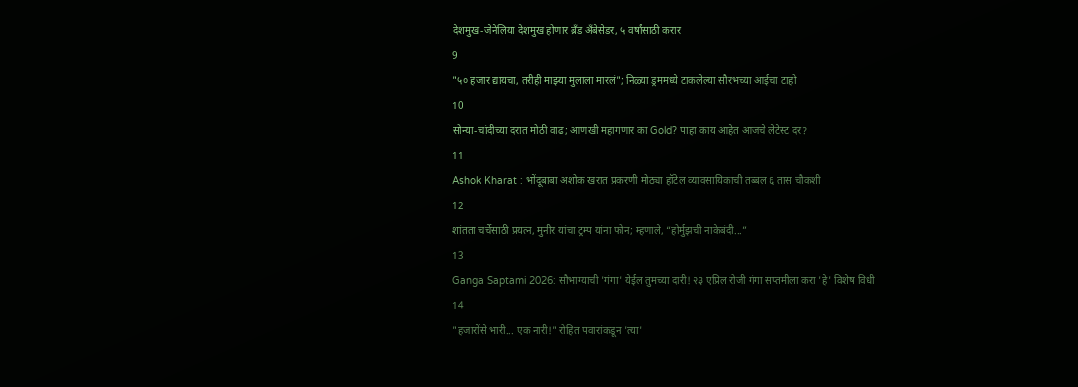देशमुख-जेनेलिया देशमुख होणार ब्रँड अँबेसेडर, ५ वर्षांसाठी करार
9
"५० हजार द्यायचा, तरीही माझ्या मुलाला मारलं"; निळ्या ड्रममध्ये टाकलेल्या सौरभच्या आईचा टाहो
10
सोन्या-चांदीच्या दरात मोठी वाढ; आणखी महागणार का Gold? पाहा काय आहेत आजचे लेटेस्ट दर?
11
Ashok Kharat : भोंदूबाबा अशोक खरात प्रकरणी मोठ्या हॉटेल व्यावसायिकाची तब्बल ६ तास चौकशी
12
शांतता चर्चेसाठी प्रयत्न, मुनीर यांचा ट्रम्प यांना फोन; म्हणाले, “होर्मुझची नाकेबंदी...”
13
Ganga Saptami 2026: सौभाग्याची 'गंगा' येईल तुमच्या दारी! २३ एप्रिल रोजी गंगा सप्तमीला करा 'हे' विशेष विधी
14
"हजारोंसे भारी... एक नारी!" रोहित पवारांकडून 'त्या'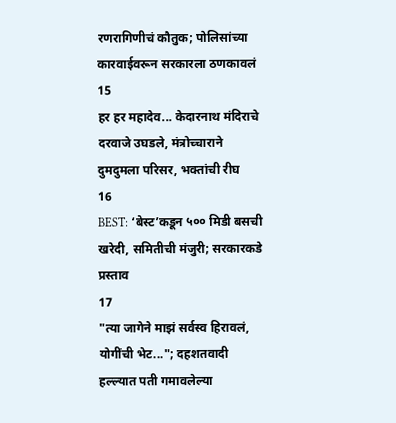रणरागिणीचं कौतुक; पोलिसांच्या कारवाईवरून सरकारला ठणकावलं
15
हर हर महादेव... केदारनाथ मंदिराचे दरवाजे उघडले, मंत्रोच्चाराने दुमदुमला परिसर, भक्तांची रीघ
16
BEST: ‘बेस्ट’कडून ५०० मिडी बसची खरेदी, समितीची मंजुरी; सरकारकडे प्रस्ताव
17
"त्या जागेने माझं सर्वस्व हिरावलं, योगींची भेट..."; दहशतवादी हल्ल्यात पती गमावलेल्या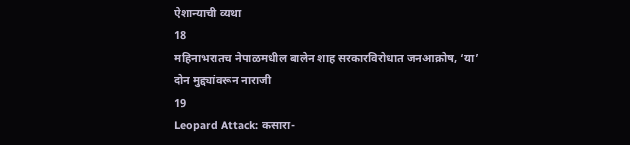ऐशान्याची व्यथा
18
महिनाभरातच नेपाळमधील बालेन शाह सरकारविरोधात जनआक्रोष, ‘या’ दोन मुद्द्यांवरून नाराजी
19
Leopard Attack: कसारा-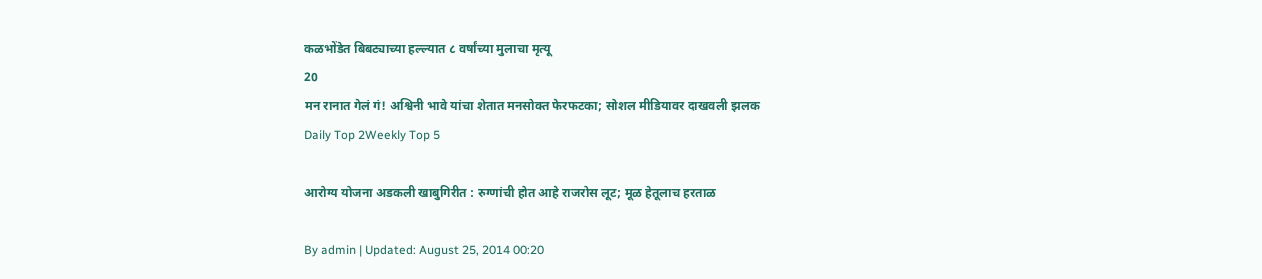कळभोंडेत बिबट्याच्या हल्ल्यात ८ वर्षांच्या मुलाचा मृत्यू
20
मन रानात गेलं गं! अश्विनी भावे यांचा शेतात मनसोक्त फेरफटका; सोशल मीडियावर दाखवली झलक
Daily Top 2Weekly Top 5

आरोग्य योजना अडकली खाबुगिरीत : रुग्णांची होत आहे राजरोस लूट; मूळ हेतूलाच हरताळ

By admin | Updated: August 25, 2014 00:20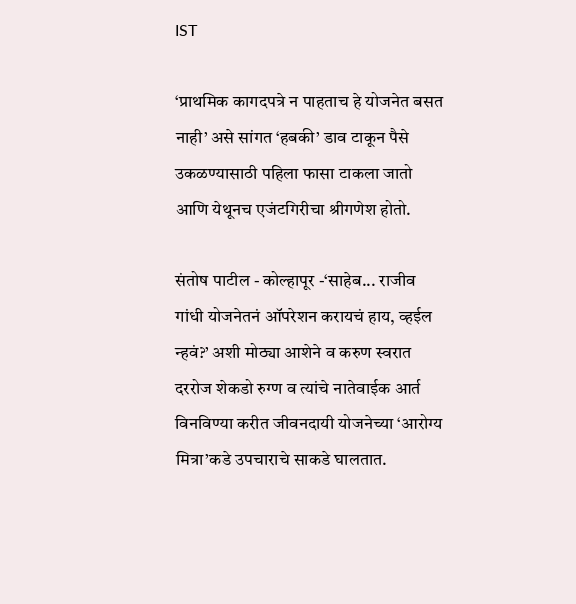IST

‘प्राथमिक कागदपत्रे न पाहताच हे योजनेत बसत नाही’ असे सांगत ‘हबकी’ डाव टाकून पैसे उकळण्यासाठी पहिला फासा टाकला जातो आणि येथूनच एजंटगिरीचा श्रीगणेश होतो.

संतोष पाटील - कोल्हापूर -‘साहेब... राजीव गांधी योजनेतनं ऑपरेशन करायचं हाय, व्हईल न्हवं?’ अशी मोठ्या आशेने व करुण स्वरात दररोज शेकडो रुग्ण व त्यांचे नातेवाईक आर्त विनविण्या करीत जीवनदायी योजनेच्या ‘आरोग्य मित्रा’कडे उपचाराचे साकडे घालतात.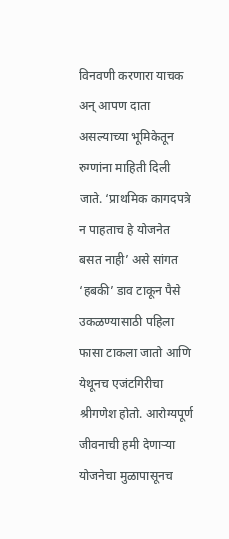विनवणी करणारा याचक अन् आपण दाता असल्याच्या भूमिकेतून रुग्णांना माहिती दिली जाते. ‘प्राथमिक कागदपत्रे न पाहताच हे योजनेत बसत नाही’ असे सांगत ‘हबकी’ डाव टाकून पैसे उकळण्यासाठी पहिला फासा टाकला जातो आणि येथूनच एजंटगिरीचा श्रीगणेश होतो. आरोग्यपूर्ण जीवनाची हमी देणाऱ्या योजनेचा मुळापासूनच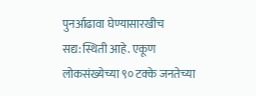पुनर्आढावा घेण्यासारखीच सद्य:स्थिती आहे. एकूण लोकसंख्येच्या ९० टक्के जनतेच्या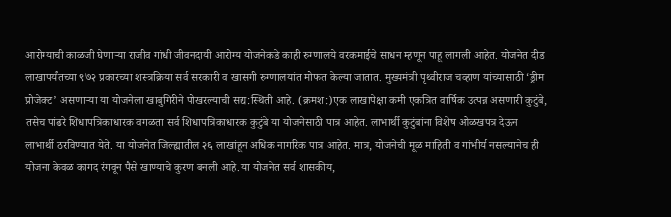आरोग्याची काळजी घेणाऱ्या राजीव गांधी जीवनदायी आरोग्य योजनेकडे काही रुग्णालये वरकमाईचे साधन म्हणून पाहू लागली आहेत. योजनेत दीड लाखापर्यंतच्या ९७२ प्रकारच्या शस्त्रक्रिया सर्व सरकारी व खासगी रुग्णालयांत मोफत केल्या जातात. मुख्यमंत्री पृथ्वीराज चव्हाण यांच्यासाठी ‘ड्रीम प्रोजेक्ट’ असणाऱ्या या योजनेला खाबुगिरीने पोखरल्याची सद्य:स्थिती आहे. (क्रमश:)एक लाखापेक्षा कमी एकत्रित वार्षिक उत्पन्न असणारी कुटुंबे, तसेच पांढरे शिधापत्रिकाधारक वगळता सर्व शिधापत्रिकाधारक कुटुंबे या योजनेसाठी पात्र आहेत. लाभार्थी कुटुंबांना विशेष ओळखपत्र देऊन लाभार्थी ठरविण्यात येते. या योजनेत जिल्ह्यातील २६ लाखांहून अधिक नागरिक पात्र आहेत. मात्र, योजनेची मूळ माहिती व गांभीर्य नसल्यानेच ही योजना केवळ कागद रंगवून पैसे खाण्याचे कुरण बनली आहे.या योजनेत सर्व शासकीय,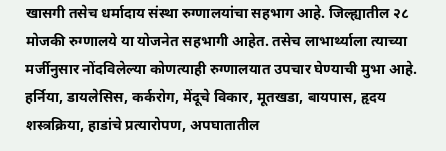खासगी तसेच धर्मादाय संस्था रुग्णालयांचा सहभाग आहे. जिल्ह्यातील २८ मोजकी रुग्णालये या योजनेत सहभागी आहेत. तसेच लाभार्थ्याला त्याच्या मर्जीनुसार नोंदविलेल्या कोणत्याही रुग्णालयात उपचार घेण्याची मुभा आहे. हर्निया, डायलेसिस, कर्करोग, मेंदूचे विकार, मूतखडा, बायपास, हृदय शस्त्रक्रिया, हाडांचे प्रत्यारोपण, अपघातातील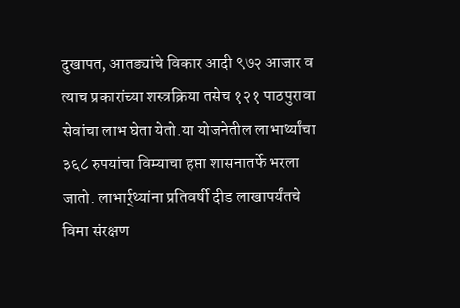दुखापत, आतड्यांचे विकार आदी ९७२ आजार व त्याच प्रकारांच्या शस्त्रक्रिया तसेच १२१ पाठपुरावा सेवांचा लाभ घेता येतो.या योजनेतील लाभार्थ्यांचा ३६८ रुपयांचा विम्याचा हप्ता शासनातर्फे भरला जातो. लाभार्र्थ्यांना प्रतिवर्षी दीड लाखापर्यंतचे विमा संरक्षण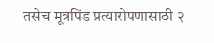तसेच मूत्रपिंड प्रत्यारोपणासाठी २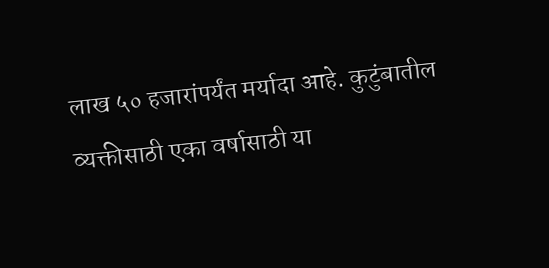लाख ५० हजारांपर्यंत मर्यादा आहे. कुटुंबातील व्यक्तीसाठी एका वर्षासाठी या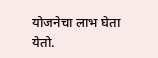योजनेचा लाभ घेता येतो.